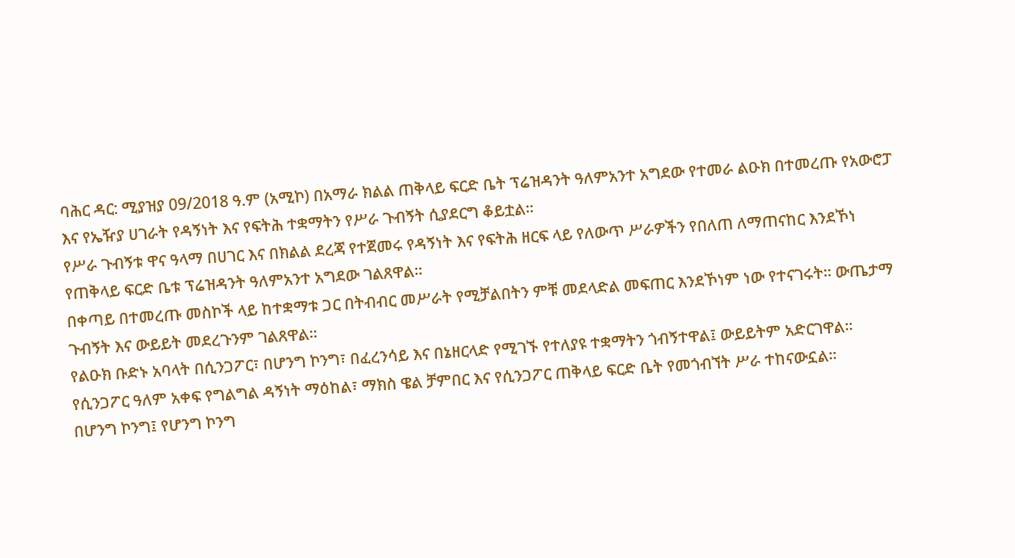ባሕር ዳር: ሚያዝያ 09/2018 ዓ.ም (አሚኮ) በአማራ ክልል ጠቅላይ ፍርድ ቤት ፕሬዝዳንት ዓለምአንተ አግደው የተመራ ልዑክ በተመረጡ የአውሮፓ እና የኤዥያ ሀገራት የዳኝነት እና የፍትሕ ተቋማትን የሥራ ጉብኝት ሲያደርግ ቆይቷል።
የሥራ ጉብኝቱ ዋና ዓላማ በሀገር እና በክልል ደረጃ የተጀመሩ የዳኝነት እና የፍትሕ ዘርፍ ላይ የለውጥ ሥራዎችን የበለጠ ለማጠናከር እንደኾነ የጠቅላይ ፍርድ ቤቱ ፕሬዝዳንት ዓለምአንተ አግደው ገልጸዋል።
በቀጣይ በተመረጡ መስኮች ላይ ከተቋማቱ ጋር በትብብር መሥራት የሚቻልበትን ምቹ መደላድል መፍጠር እንደኾነም ነው የተናገሩት። ውጤታማ ጉብኝት እና ውይይት መደረጉንም ገልጸዋል፡፡
የልዑክ ቡድኑ አባላት በሲንጋፖር፣ በሆንግ ኮንግ፣ በፈረንሳይ እና በኔዘርላድ የሚገኙ የተለያዩ ተቋማትን ጎብኝተዋል፤ ውይይትም አድርገዋል።
የሲንጋፖር ዓለም አቀፍ የግልግል ዳኝነት ማዕከል፣ ማክስ ዌል ቻምበር እና የሲንጋፖር ጠቅላይ ፍርድ ቤት የመጎብኘት ሥራ ተከናውኗል።
በሆንግ ኮንግ፤ የሆንግ ኮንግ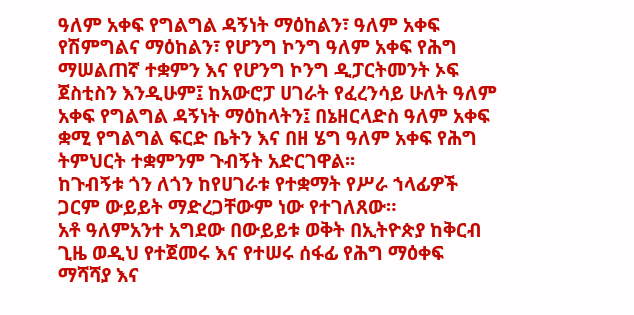ዓለም አቀፍ የግልግል ዳኝነት ማዕከልን፣ ዓለም አቀፍ የሽምግልና ማዕከልን፣ የሆንግ ኮንግ ዓለም አቀፍ የሕግ ማሠልጠኛ ተቋምን እና የሆንግ ኮንግ ዲፓርትመንት ኦፍ ጀስቲስን እንዲሁም፤ ከአውሮፓ ሀገራት የፈረንሳይ ሁለት ዓለም አቀፍ የግልግል ዳኝነት ማዕከላትን፤ በኔዘርላድስ ዓለም አቀፍ ቋሚ የግልግል ፍርድ ቤትን እና በዘ ሄግ ዓለም አቀፍ የሕግ ትምህርት ተቋምንም ጉብኝት አድርገዋል፡፡
ከጉብኝቱ ጎን ለጎን ከየሀገራቱ የተቋማት የሥራ ኀላፊዎች ጋርም ውይይት ማድረጋቸውም ነው የተገለጸው።
አቶ ዓለምአንተ አግደው በውይይቱ ወቅት በኢትዮጵያ ከቅርብ ጊዜ ወዲህ የተጀመሩ እና የተሠሩ ሰፋፊ የሕግ ማዕቀፍ ማሻሻያ እና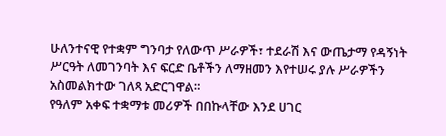ሁለንተናዊ የተቋም ግንባታ የለውጥ ሥራዎች፣ ተደራሽ እና ውጤታማ የዳኝነት ሥርዓት ለመገንባት እና ፍርድ ቤቶችን ለማዘመን እየተሠሩ ያሉ ሥራዎችን አስመልክተው ገለጻ አድርገዋል።
የዓለም አቀፍ ተቋማቱ መሪዎች በበኩላቸው እንደ ሀገር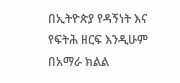በኢትዮጵያ የዳኝነት እና የፍትሕ ዘርፍ እንዲሁም በአማራ ክልል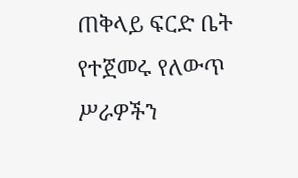ጠቅላይ ፍርድ ቤት የተጀመሩ የለውጥ ሥራዎችን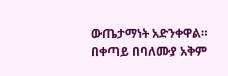ውጤታማነት አድንቀዋል። በቀጣይ በባለሙያ አቅም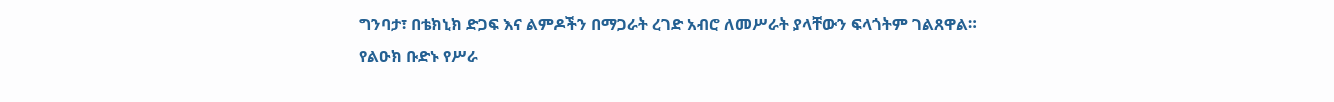ግንባታ፣ በቴክኒክ ድጋፍ እና ልምዶችን በማጋራት ረገድ አብሮ ለመሥራት ያላቸውን ፍላጎትም ገልጸዋል።
የልዑክ ቡድኑ የሥራ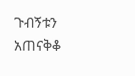ጉብኝቱን አጠናቅቆ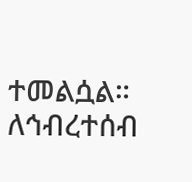ተመልሷል።
ለኅብረተሰብ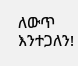ለውጥ እንተጋለን!